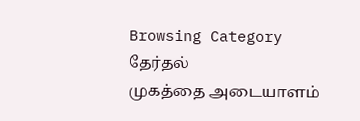Browsing Category
தேர்தல்
முகத்தை அடையாளம்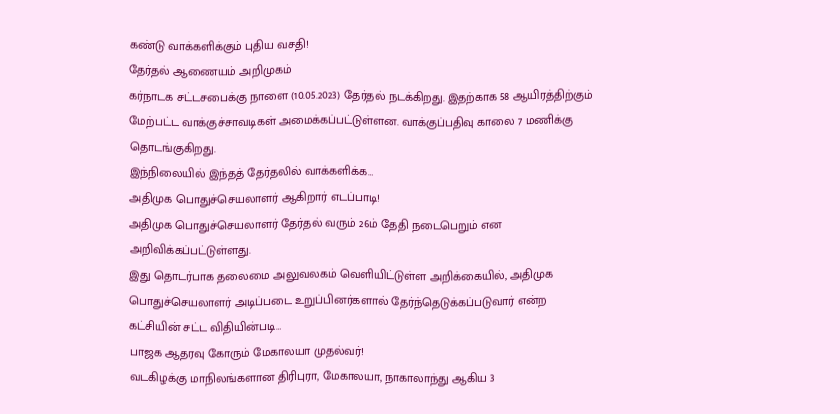கண்டு வாக்களிக்கும் புதிய வசதி!
தேர்தல் ஆணையம் அறிமுகம்
கர்நாடக சட்டசபைக்கு நாளை (10.05.2023) தேர்தல் நடக்கிறது. இதற்காக 58 ஆயிரத்திற்கும் மேற்பட்ட வாக்குச்சாவடிகள் அமைக்கப்பட்டுள்ளன. வாக்குப்பதிவு காலை 7 மணிக்கு தொடங்குகிறது.
இந்நிலையில் இந்தத் தேர்தலில் வாக்களிக்க…
அதிமுக பொதுச்செயலாளர் ஆகிறார் எடப்பாடி!
அதிமுக பொதுச்செயலாளர் தேர்தல் வரும் 26ம் தேதி நடைபெறும் என அறிவிக்கப்பட்டுள்ளது.
இது தொடர்பாக தலைமை அலுவலகம் வெளியிட்டுள்ள அறிக்கையில், அதிமுக பொதுச்செயலாளர் அடிப்படை உறுப்பினர்களால் தேர்ந்தெடுக்கப்படுவார் என்ற கட்சியின் சட்ட விதியின்படி…
பாஜக ஆதரவு கோரும் மேகாலயா முதல்வர்!
வடகிழக்கு மாநிலங்களான திரிபுரா, மேகாலயா, நாகாலாந்து ஆகிய 3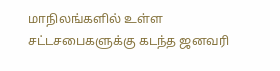மாநிலங்களில் உள்ள சட்டசபைகளுக்கு கடந்த ஜனவரி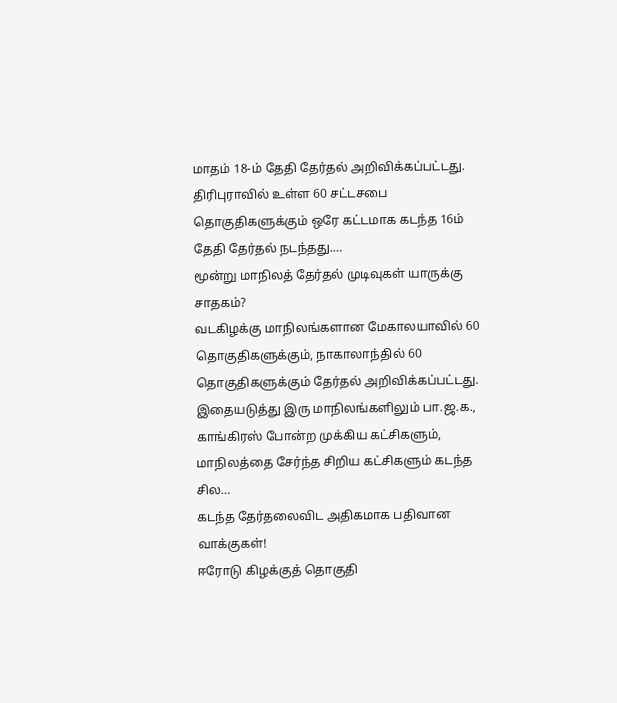மாதம் 18-ம் தேதி தேர்தல் அறிவிக்கப்பட்டது.
திரிபுராவில் உள்ள 60 சட்டசபை தொகுதிகளுக்கும் ஒரே கட்டமாக கடந்த 16ம் தேதி தேர்தல் நடந்தது.…
மூன்று மாநிலத் தேர்தல் முடிவுகள் யாருக்கு சாதகம்?
வடகிழக்கு மாநிலங்களான மேகாலயாவில் 60 தொகுதிகளுக்கும், நாகாலாந்தில் 60 தொகுதிகளுக்கும் தேர்தல் அறிவிக்கப்பட்டது.
இதையடுத்து இரு மாநிலங்களிலும் பா.ஜ.க., காங்கிரஸ் போன்ற முக்கிய கட்சிகளும், மாநிலத்தை சேர்ந்த சிறிய கட்சிகளும் கடந்த சில…
கடந்த தேர்தலைவிட அதிகமாக பதிவான வாக்குகள்!
ஈரோடு கிழக்குத் தொகுதி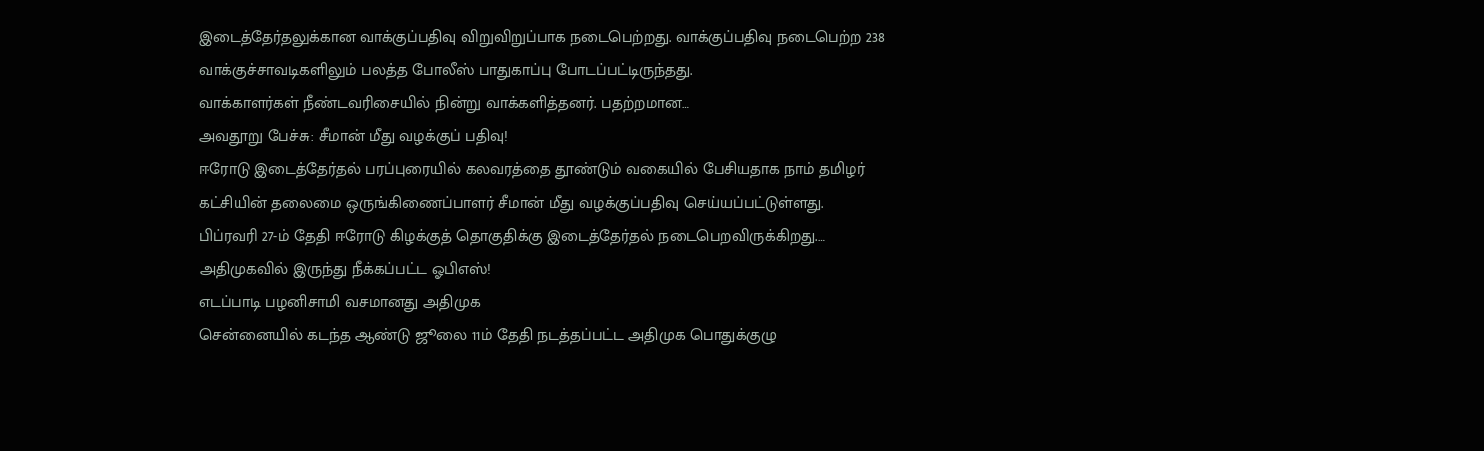இடைத்தேர்தலுக்கான வாக்குப்பதிவு விறுவிறுப்பாக நடைபெற்றது. வாக்குப்பதிவு நடைபெற்ற 238 வாக்குச்சாவடிகளிலும் பலத்த போலீஸ் பாதுகாப்பு போடப்பட்டிருந்தது.
வாக்காளர்கள் நீண்டவரிசையில் நின்று வாக்களித்தனர். பதற்றமான…
அவதூறு பேச்சு: சீமான் மீது வழக்குப் பதிவு!
ஈரோடு இடைத்தேர்தல் பரப்புரையில் கலவரத்தை தூண்டும் வகையில் பேசியதாக நாம் தமிழர் கட்சியின் தலைமை ஒருங்கிணைப்பாளர் சீமான் மீது வழக்குப்பதிவு செய்யப்பட்டுள்ளது.
பிப்ரவரி 27-ம் தேதி ஈரோடு கிழக்குத் தொகுதிக்கு இடைத்தேர்தல் நடைபெறவிருக்கிறது.…
அதிமுகவில் இருந்து நீக்கப்பட்ட ஓபிஎஸ்!
எடப்பாடி பழனிசாமி வசமானது அதிமுக
சென்னையில் கடந்த ஆண்டு ஜூலை 11ம் தேதி நடத்தப்பட்ட அதிமுக பொதுக்குழு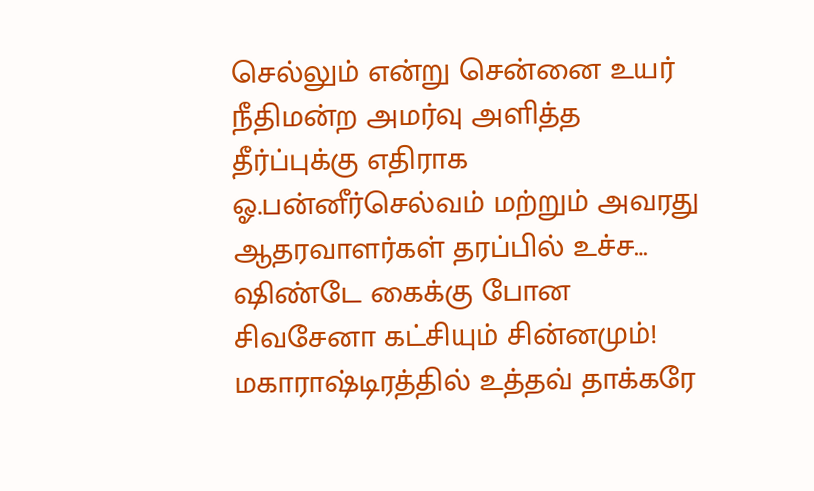செல்லும் என்று சென்னை உயர் நீதிமன்ற அமர்வு அளித்த தீர்ப்புக்கு எதிராக ஓ.பன்னீர்செல்வம் மற்றும் அவரது ஆதரவாளர்கள் தரப்பில் உச்ச…
ஷிண்டே கைக்கு போன சிவசேனா கட்சியும் சின்னமும்!
மகாராஷ்டிரத்தில் உத்தவ் தாக்கரே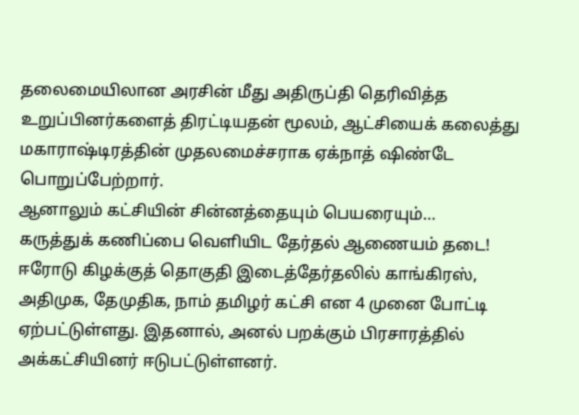தலைமையிலான அரசின் மீது அதிருப்தி தெரிவித்த உறுப்பினர்களைத் திரட்டியதன் மூலம், ஆட்சியைக் கலைத்து மகாராஷ்டிரத்தின் முதலமைச்சராக ஏக்நாத் ஷிண்டே பொறுப்பேற்றார்.
ஆனாலும் கட்சியின் சின்னத்தையும் பெயரையும்…
கருத்துக் கணிப்பை வெளியிட தேர்தல் ஆணையம் தடை!
ஈரோடு கிழக்குத் தொகுதி இடைத்தேர்தலில் காங்கிரஸ், அதிமுக, தேமுதிக, நாம் தமிழர் கட்சி என 4 முனை போட்டி ஏற்பட்டுள்ளது. இதனால், அனல் பறக்கும் பிரசாரத்தில் அக்கட்சியினர் ஈடுபட்டுள்ளனர்.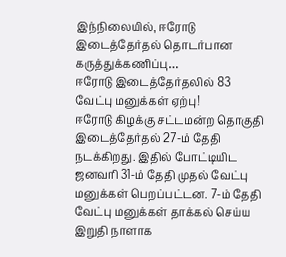இந்நிலையில், ஈரோடு இடைத்தேர்தல் தொடர்பான கருத்துக்கணிப்பு…
ஈரோடு இடைத்தேர்தலில் 83 வேட்பு மனுக்கள் ஏற்பு!
ஈரோடு கிழக்கு சட்டமன்ற தொகுதி இடைத்தேர்தல் 27-ம் தேதி நடக்கிறது. இதில் போட்டியிட ஜனவரி 31-ம் தேதி முதல் வேட்பு மனுக்கள் பெறப்பட்டன. 7-ம் தேதி வேட்பு மனுக்கள் தாக்கல் செய்ய இறுதி நாளாக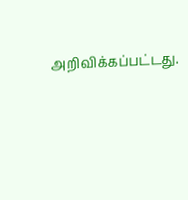அறிவிக்கப்பட்டது.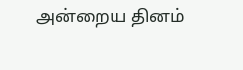அன்றைய தினம்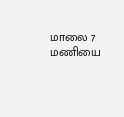மாலை 7 மணியை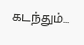கடந்தும்…